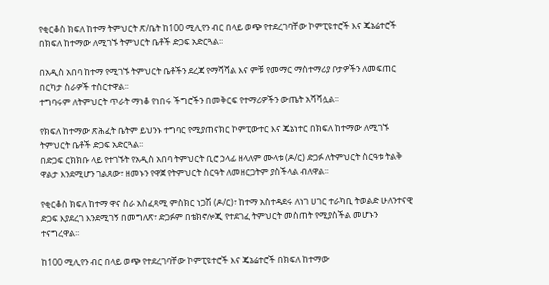የቂርቆስ ክፍለ ከተማ ትምህርት ጽ/ቤት ከ100 ሚሊየን ብር በላይ ወጭ የተደረገባቸው ኮምፒዩተሮች እና ጄኔሬተሮች በክፍለ ከተማው ለሚገኙ ትምህርት ቤቶች ድጋፍ አድርጓል፡፡

በአዲስ አበባ ከተማ የሚገኙ ትምህርት ቤቶችን ደረጃ የማሻሻል እና ምቹ የመማር ማስተማሪያ ቦታዎችን ለመፍጠር በርካታ ስራዎች ተስርተዋል፡፡
ተግባሩም ለትምህርት ጥራት ማነቆ የነበሩ ችግሮችን በመቅርፍ የተማሪዎችን ውጤት አሻሻሏል፡፡

የክፍለ ከተማው ጽሕፈት ቤትም ይህንኑ ተግባር የሚያጠናክር ኮምፒውተር እና ጄኔነተር በክፍለ ከተማው ለሚገኙ ትምህርት ቤቶች ድጋፍ አድርጓል፡፡
በድጋፍ ርክክቡ ላይ የተገኙት የአዲስ አበባ ትምህርት ቢሮ ኃላፊ ዘላለም ሙላቱ (ዶ/ር) ድጋፉ ለትምህርት ስርዓቱ ትልቅ ዋልታ እንደሚሆን ገልጸው፣ ዘመኑን የዋጀ የትምህርት ስርዓት ለመዘርጋትም ያስችላል ብለዋል፡፡

የቂርቆስ ክፍለ ከተማ ዋና ስራ አስፈጻሚ ምስክር ነጋሽ (ዶ/ር)፣ ከተማ አስተዳደሩ ለነገ ሀገር ተራካቢ ትወልድ ሁለንተናዊ ድጋፍ እያደረገ እንደሚገኝ በመግለጽ፣ ድጋፉም በቴክኖሎጂ የተደገፈ ትምህርት መስጠት የሚያስችል መሆኑን ተናግረዋል፡፡

ከ100 ሚሊየን ብር በላይ ወጭ የተደረገባቸው ኮምፒዩተሮች እና ጄኔሬተሮች በክፍለ ከተማው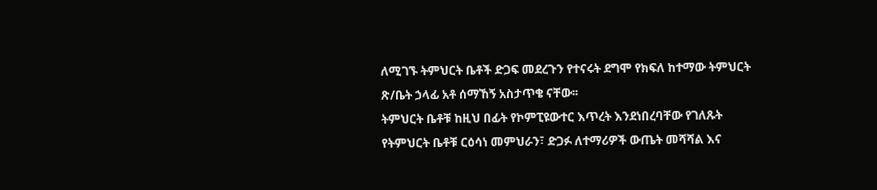ለሚገኙ ትምህርት ቤቶች ድጋፍ መደረጉን የተናሩት ደግሞ የክፍለ ከተማው ትምህርት ጽ/ቤት ኃላፊ አቶ ሰማኸኝ አስታጥቄ ናቸው፡፡
ትምህርት ቤቶቹ ከዚህ በፊት የኮምፒዩውተር እጥረት እንደነበረባቸው የገለጹት የትምህርት ቤቶቹ ርዕሳነ መምህራን፣ ድጋፉ ለተማሪዎች ውጤት መሻሻል እና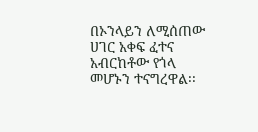በኦንላይን ለሚሰጠው ሀገር አቀፍ ፈተና አብርከቶው የጎላ መሆኑን ተናግረዋል፡፡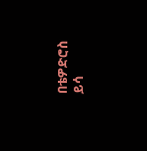በቴዎድሮስ ይሳ